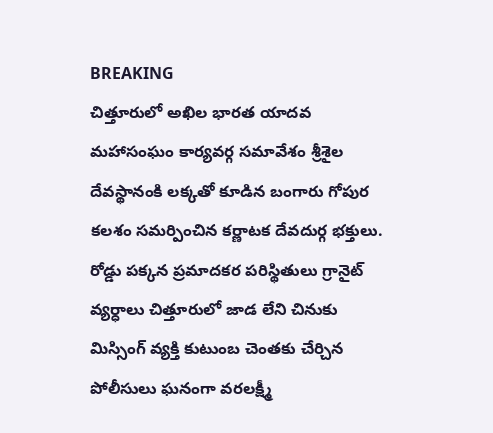BREAKING
చిత్తూరులో అఖిల భారత యాదవ మహాసంఘం కార్యవర్గ సమావేశం శ్రీశైల దేవస్థానంకి లక్కతో కూడిన బంగారు గోపుర కలశం సమర్పించిన కర్ణాటక దేవదుర్గ భక్తులు. రోడ్డు పక్కన ప్రమాదకర పరిస్థితులు గ్రానైట్ వ్యర్ధాలు చిత్తూరులో జాడ లేని చినుకు మిస్సింగ్ వ్యక్తి కుటుంబ చెంతకు చేర్చిన పోలీసులు ఘనంగా వరలక్ష్మీ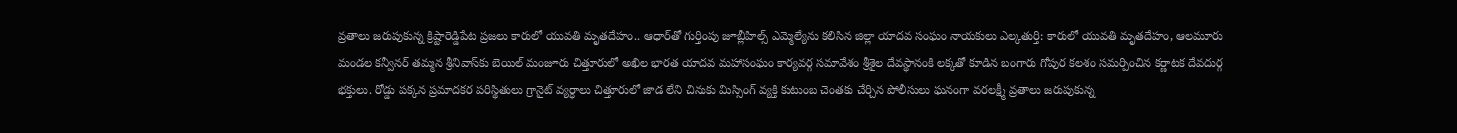వ్రతాలు జరుపుకున్న క్రిష్టారెడ్డిపేట ప్రజలు కారులో యువతి మృతదేహం.. ఆధార్‌తో గుర్తింపు జూబ్లీహిల్స్ ఎమ్మెల్యేను కలిసిన జిల్లా యాదవ సంఘం నాయకులు ఎల్కతుర్తి: కారులో యువతి మృతదేహం, ఆలమూరు మండల కన్వీనర్ తమ్మన శ్రీనివాస్‌కు బెయిల్ మంజూరు చిత్తూరులో అఖిల భారత యాదవ మహాసంఘం కార్యవర్గ సమావేశం శ్రీశైల దేవస్థానంకి లక్కతో కూడిన బంగారు గోపుర కలశం సమర్పించిన కర్ణాటక దేవదుర్గ భక్తులు. రోడ్డు పక్కన ప్రమాదకర పరిస్థితులు గ్రానైట్ వ్యర్ధాలు చిత్తూరులో జాడ లేని చినుకు మిస్సింగ్ వ్యక్తి కుటుంబ చెంతకు చేర్చిన పోలీసులు ఘనంగా వరలక్ష్మీ వ్రతాలు జరుపుకున్న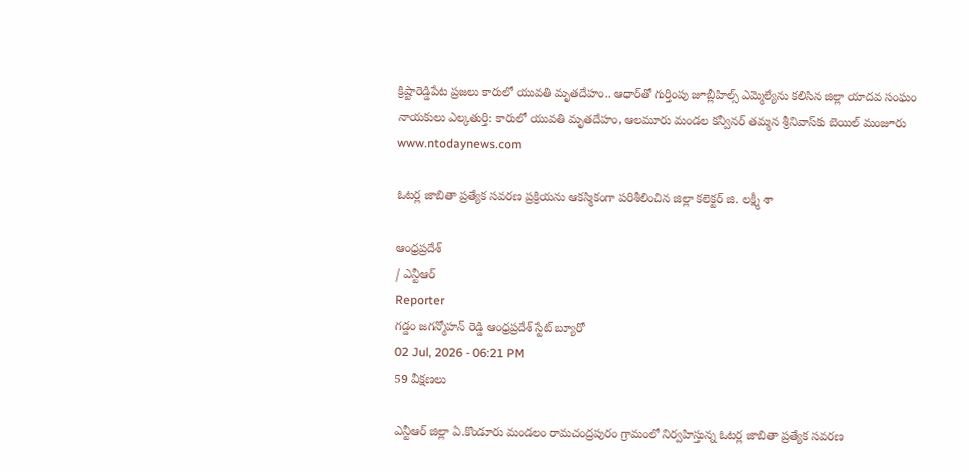క్రిష్టారెడ్డిపేట ప్రజలు కారులో యువతి మృతదేహం.. ఆధార్‌తో గుర్తింపు జూబ్లీహిల్స్ ఎమ్మెల్యేను కలిసిన జిల్లా యాదవ సంఘం నాయకులు ఎల్కతుర్తి: కారులో యువతి మృతదేహం, ఆలమూరు మండల కన్వీనర్ తమ్మన శ్రీనివాస్‌కు బెయిల్ మంజూరు
www.ntodaynews.com

ఓటర్ల జాబితా ప్రత్యేక సవరణ ప్రక్రియను ఆకస్మికంగా పరిశీలించిన జిల్లా కలెక్టర్ జి. లక్ష్మీ శా

ఆంధ్రప్రదేశ్
/ ఎన్టీఆర్
Reporter
గడ్డం జగన్మోహన్ రెడ్డి ఆంధ్రప్రదేశ్ స్టేట్ బ్యూరో
02 Jul, 2026 - 06:21 PM
59 వీక్షణలు

ఎన్టీఆర్ జిల్లా ఏ.కొండూరు మండలం రామచంద్రపురం గ్రామంలో నిర్వహిస్తున్న ఓటర్ల జాబితా ప్రత్యేక సవరణ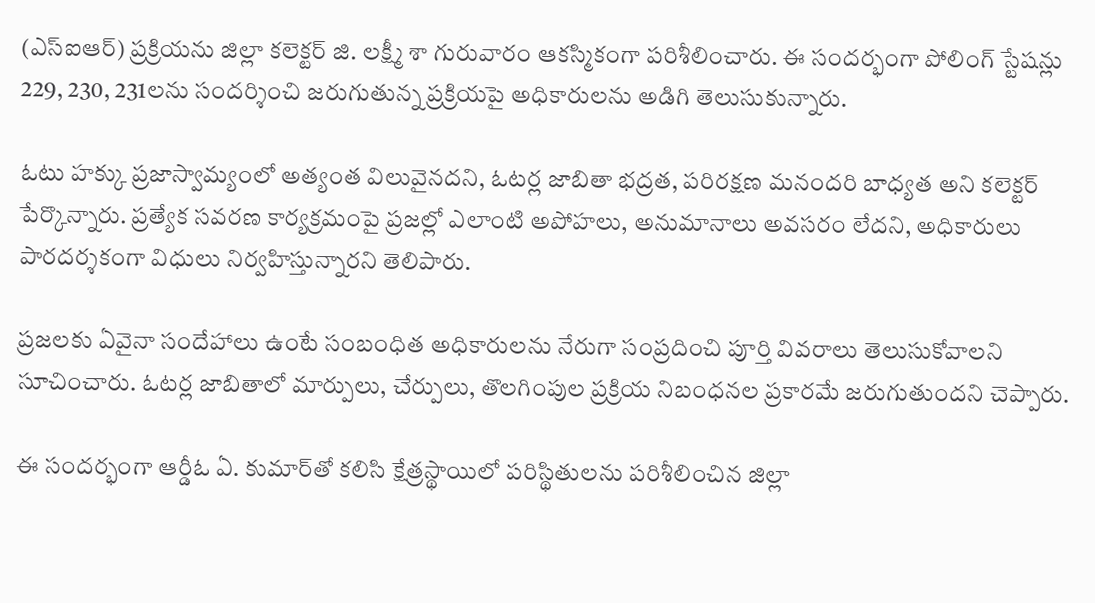(ఎస్‌ఐఆర్) ప్రక్రియను జిల్లా కలెక్టర్ జి. లక్ష్మీ శా గురువారం ఆకస్మికంగా పరిశీలించారు. ఈ సందర్భంగా పోలింగ్ స్టేషన్లు 229, 230, 231లను సందర్శించి జరుగుతున్న ప్రక్రియపై అధికారులను అడిగి తెలుసుకున్నారు.

ఓటు హక్కు ప్రజాస్వామ్యంలో అత్యంత విలువైనదని, ఓటర్ల జాబితా భద్రత, పరిరక్షణ మనందరి బాధ్యత అని కలెక్టర్ పేర్కొన్నారు. ప్రత్యేక సవరణ కార్యక్రమంపై ప్రజల్లో ఎలాంటి అపోహలు, అనుమానాలు అవసరం లేదని, అధికారులు పారదర్శకంగా విధులు నిర్వహిస్తున్నారని తెలిపారు.

ప్రజలకు ఏవైనా సందేహాలు ఉంటే సంబంధిత అధికారులను నేరుగా సంప్రదించి పూర్తి వివరాలు తెలుసుకోవాలని సూచించారు. ఓటర్ల జాబితాలో మార్పులు, చేర్పులు, తొలగింపుల ప్రక్రియ నిబంధనల ప్రకారమే జరుగుతుందని చెప్పారు.

ఈ సందర్భంగా ఆర్డీఓ ఏ. కుమార్‌తో కలిసి క్షేత్రస్థాయిలో పరిస్థితులను పరిశీలించిన జిల్లా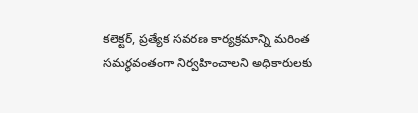కలెక్టర్, ప్రత్యేక సవరణ కార్యక్రమాన్ని మరింత సమర్థవంతంగా నిర్వహించాలని అధికారులకు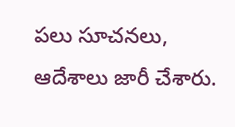పలు సూచనలు, ఆదేశాలు జారీ చేశారు.